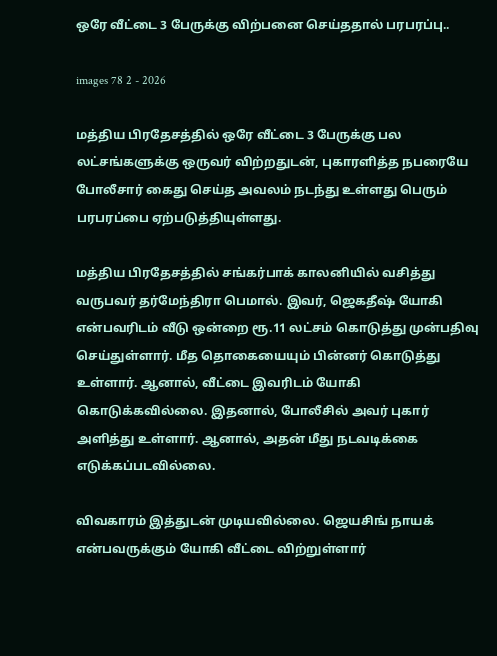ஒரே வீட்டை 3 பேருக்கு விற்பனை செய்ததால் பரபரப்பு..

images 78 2 - 2026

மத்திய பிரதேசத்தில் ஒரே வீட்டை 3 பேருக்கு பல லட்சங்களுக்கு ஒருவர் விற்றதுடன், புகாரளித்த நபரையே போலீசார் கைது செய்த அவலம் நடந்து உள்ளது பெரும் பரபரப்பை ஏற்படுத்தியுள்ளது.

மத்திய பிரதேசத்தில் சங்கர்பாக் காலனியில் வசித்து வருபவர் தர்மேந்திரா பெமால். இவர், ஜெகதீஷ் யோகி என்பவரிடம் வீடு ஒன்றை ரூ.11 லட்சம் கொடுத்து முன்பதிவு செய்துள்ளார். மீத தொகையையும் பின்னர் கொடுத்து உள்ளார். ஆனால், வீட்டை இவரிடம் யோகி கொடுக்கவில்லை. இதனால், போலீசில் அவர் புகார் அளித்து உள்ளார். ஆனால், அதன் மீது நடவடிக்கை எடுக்கப்படவில்லை.

விவகாரம் இத்துடன் முடியவில்லை. ஜெயசிங் நாயக் என்பவருக்கும் யோகி வீட்டை விற்றுள்ளார்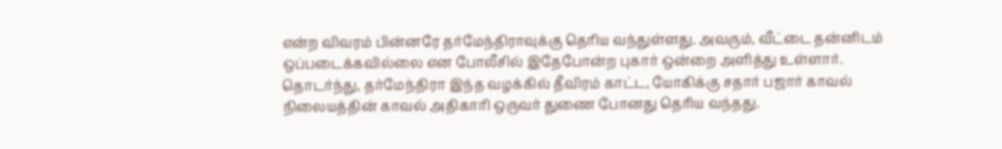என்ற விவரம் பின்னரே தர்மேந்திராவுக்கு தெரிய வந்துள்ளது. அவரும், வீட்டை தன்னிடம் ஒப்படைக்கவில்லை என போலீசில் இதேபோன்ற புகார் ஒன்றை அளித்து உள்ளார். தொடர்ந்து, தர்மேந்திரா இந்த வழக்கில் தீவிரம் காட்ட, யோகிக்கு சதார் பஜார் காவல் நிலையத்தின் காவல் அதிகாரி ஒருவர் துணை போனது தெரிய வந்தது.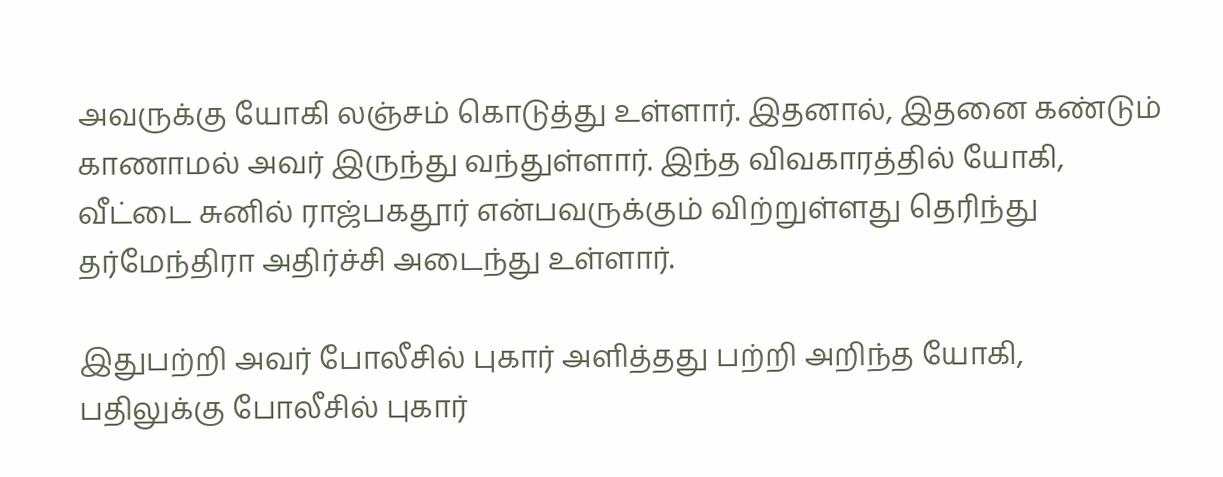அவருக்கு யோகி லஞ்சம் கொடுத்து உள்ளார். இதனால், இதனை கண்டும் காணாமல் அவர் இருந்து வந்துள்ளார். இந்த விவகாரத்தில் யோகி, வீட்டை சுனில் ராஜ்பகதூர் என்பவருக்கும் விற்றுள்ளது தெரிந்து தர்மேந்திரா அதிர்ச்சி அடைந்து உள்ளார்.

இதுபற்றி அவர் போலீசில் புகார் அளித்தது பற்றி அறிந்த யோகி, பதிலுக்கு போலீசில் புகார்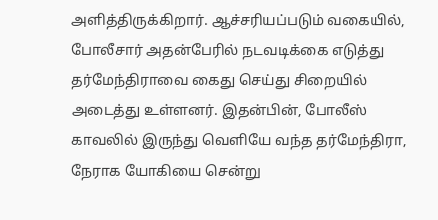அளித்திருக்கிறார். ஆச்சரியப்படும் வகையில், போலீசார் அதன்பேரில் நடவடிக்கை எடுத்து தர்மேந்திராவை கைது செய்து சிறையில் அடைத்து உள்ளனர். இதன்பின், போலீஸ் காவலில் இருந்து வெளியே வந்த தர்மேந்திரா, நேராக யோகியை சென்று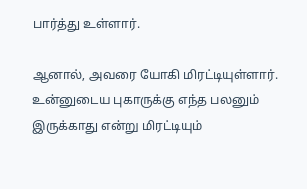பார்த்து உள்ளார்.

ஆனால், அவரை யோகி மிரட்டியுள்ளார். உன்னுடைய புகாருக்கு எந்த பலனும் இருக்காது என்று மிரட்டியும்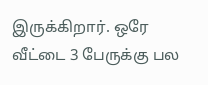இருக்கிறார். ஒரே வீட்டை 3 பேருக்கு பல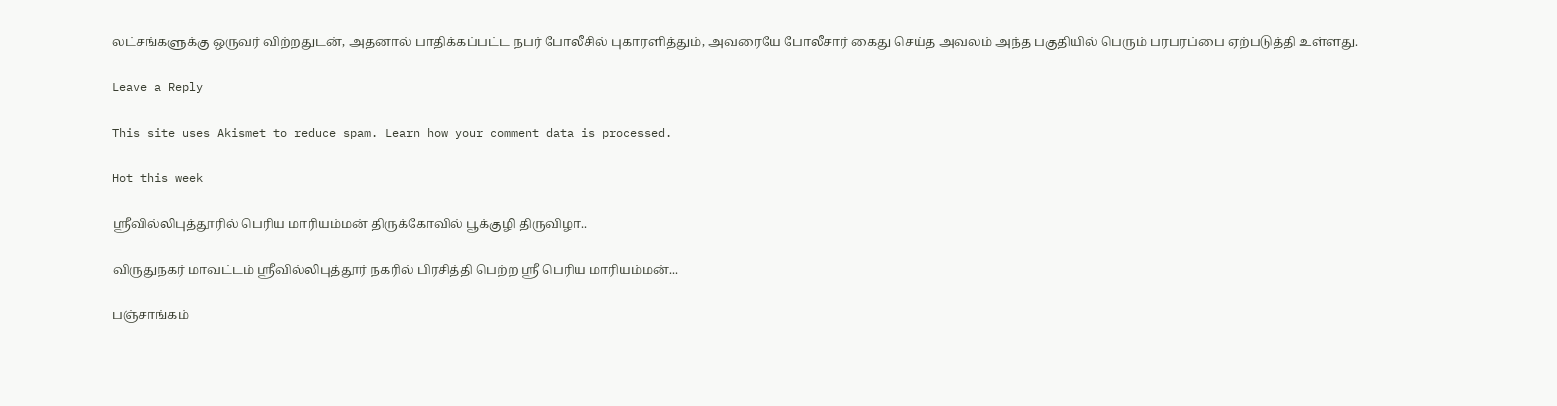லட்சங்களுக்கு ஒருவர் விற்றதுடன், அதனால் பாதிக்கப்பட்ட நபர் போலீசில் புகாரளித்தும், அவரையே போலீசார் கைது செய்த அவலம் அந்த பகுதியில் பெரும் பரபரப்பை ஏற்படுத்தி உள்ளது.

Leave a Reply

This site uses Akismet to reduce spam. Learn how your comment data is processed.

Hot this week

ஸ்ரீவில்லிபுத்தூரில் பெரிய மாரியம்மன் திருக்கோவில் பூக்குழி திருவிழா..

விருதுநகர் மாவட்டம் ஸ்ரீவில்லிபுத்தூர் நகரில் பிரசித்தி பெற்ற ஸ்ரீ பெரிய மாரியம்மன்...

பஞ்சாங்கம்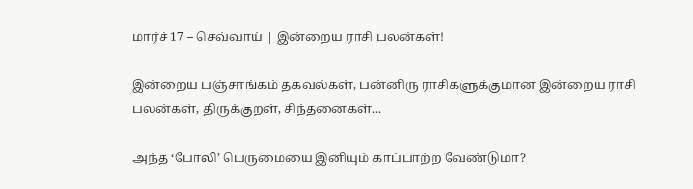மார்ச் 17 – செவ்வாய் | இன்றைய ராசி பலன்கள்!

இன்றைய பஞ்சாங்கம் தகவல்கள், பன்னிரு ராசிகளுக்குமான இன்றைய ராசி பலன்கள், திருக்குறள், சிந்தனைகள்...

அந்த ‘போலி’ பெருமையை இனியும் காப்பாற்ற வேண்டுமா?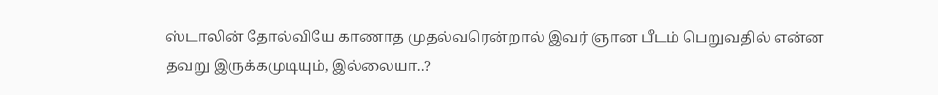ஸ்டாலின் தோல்வியே காணாத முதல்வரென்றால் இவர் ஞான பீடம் பெறுவதில் என்ன தவறு இருக்கமுடியும், இல்லையா..?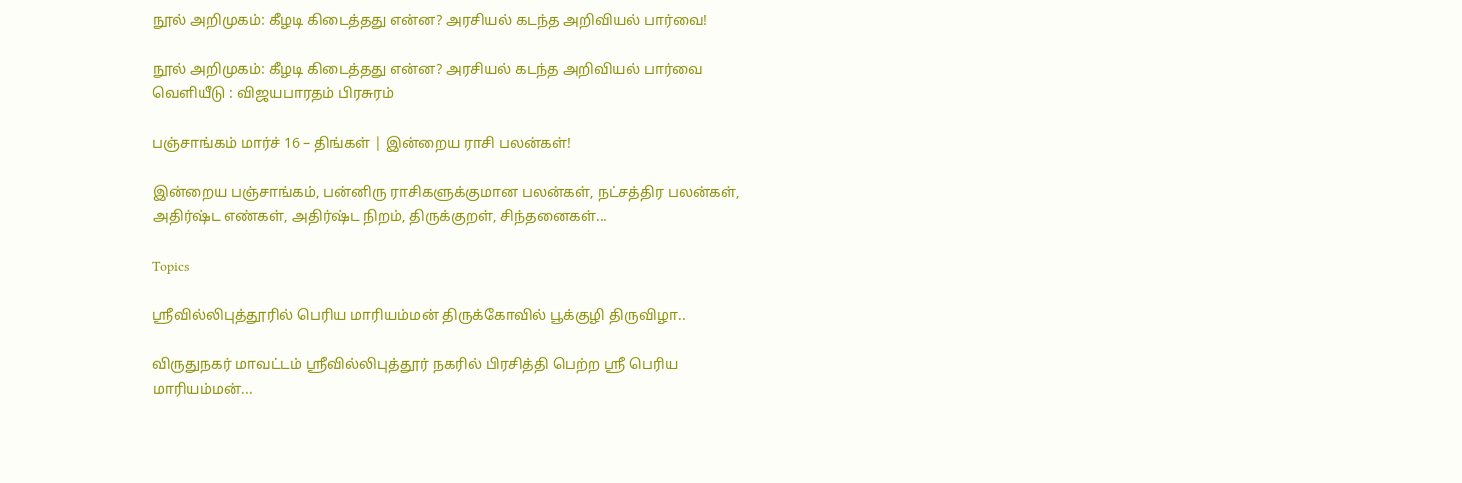நூல் அறிமுகம்: கீழடி கிடைத்தது என்ன? அரசியல் கடந்த அறிவியல் பார்வை!

நூல் அறிமுகம்: கீழடி கிடைத்தது என்ன? அரசியல் கடந்த அறிவியல் பார்வை வெளியீடு : விஜயபாரதம் பிரசுரம்

பஞ்சாங்கம் மார்ச் 16 – திங்கள் | இன்றைய ராசி பலன்கள்!

இன்றைய பஞ்சாங்கம், பன்னிரு ராசிகளுக்குமான பலன்கள், நட்சத்திர பலன்கள், அதிர்ஷ்ட எண்கள், அதிர்ஷ்ட நிறம், திருக்குறள், சிந்தனைகள்...

Topics

ஸ்ரீவில்லிபுத்தூரில் பெரிய மாரியம்மன் திருக்கோவில் பூக்குழி திருவிழா..

விருதுநகர் மாவட்டம் ஸ்ரீவில்லிபுத்தூர் நகரில் பிரசித்தி பெற்ற ஸ்ரீ பெரிய மாரியம்மன்...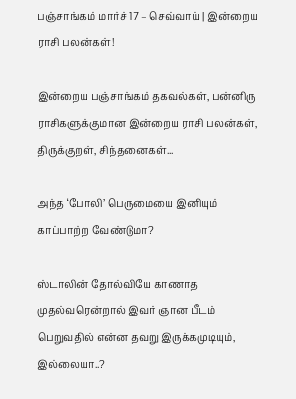பஞ்சாங்கம் மார்ச் 17 – செவ்வாய் | இன்றைய ராசி பலன்கள்!

இன்றைய பஞ்சாங்கம் தகவல்கள், பன்னிரு ராசிகளுக்குமான இன்றைய ராசி பலன்கள், திருக்குறள், சிந்தனைகள்...

அந்த ‘போலி’ பெருமையை இனியும் காப்பாற்ற வேண்டுமா?

ஸ்டாலின் தோல்வியே காணாத முதல்வரென்றால் இவர் ஞான பீடம் பெறுவதில் என்ன தவறு இருக்கமுடியும், இல்லையா..?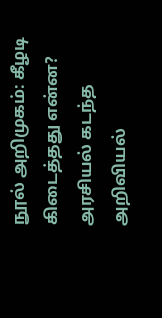நூல் அறிமுகம்: கீழடி கிடைத்தது என்ன? அரசியல் கடந்த அறிவியல்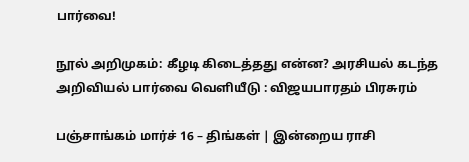பார்வை!

நூல் அறிமுகம்: கீழடி கிடைத்தது என்ன? அரசியல் கடந்த அறிவியல் பார்வை வெளியீடு : விஜயபாரதம் பிரசுரம்

பஞ்சாங்கம் மார்ச் 16 – திங்கள் | இன்றைய ராசி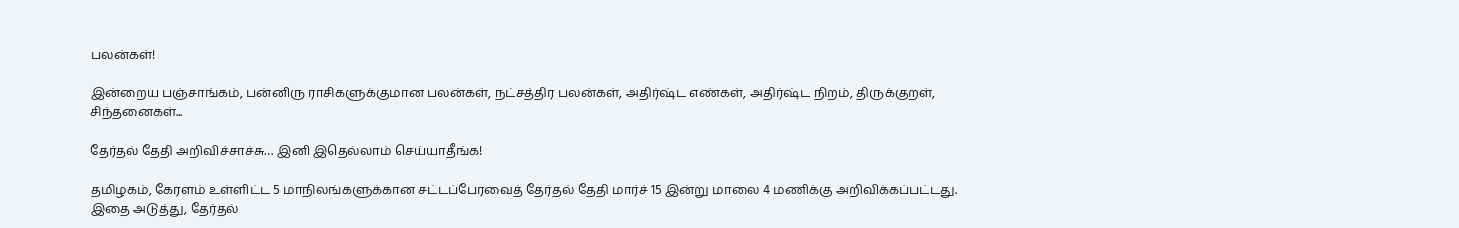பலன்கள்!

இன்றைய பஞ்சாங்கம், பன்னிரு ராசிகளுக்குமான பலன்கள், நட்சத்திர பலன்கள், அதிர்ஷ்ட எண்கள், அதிர்ஷ்ட நிறம், திருக்குறள், சிந்தனைகள்...

தேர்தல் தேதி அறிவிச்சாச்சு… இனி இதெல்லாம் செய்யாதீங்க!

தமிழகம், கேரளம் உள்ளிட்ட 5 மாநிலங்களுக்கான சட்டப்பேரவைத் தேர்தல் தேதி மார்ச் 15 இன்று மாலை 4 மணிக்கு அறிவிக்கப்பட்டது. இதை அடுத்து, தேர்தல்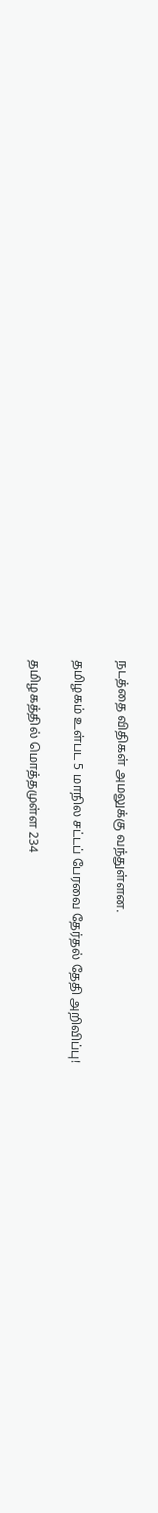நடத்தை விதிகள் அமலுக்கு வந்துள்ளன.

தமிழகம் உள்பட 5 மாநில சட்டப் பேரவை தேர்தல் தேதி அறிவிப்பு!

தமிழகத்தில் மொத்தமுள்ள 234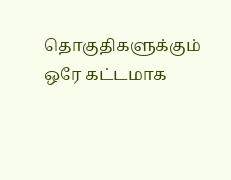தொகுதிகளுக்கும் ஒரே கட்டமாக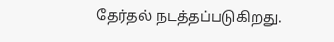தேர்தல் நடத்தப்படுகிறது.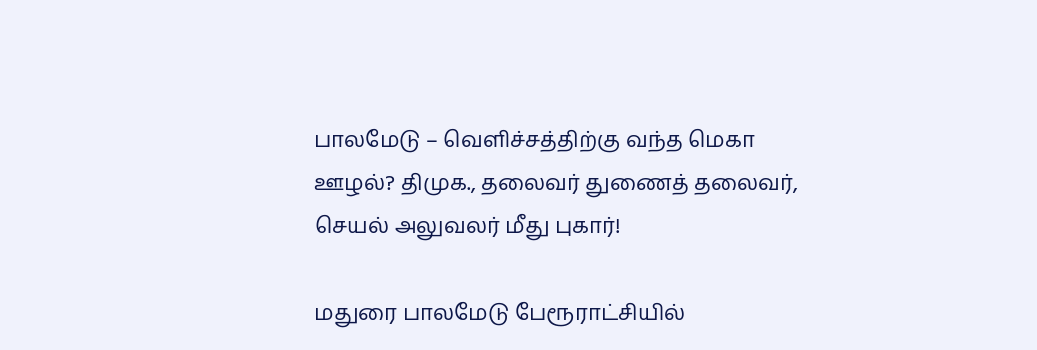பாலமேடு – வெளிச்சத்திற்கு வந்த மெகா ஊழல்? திமுக., தலைவர் துணைத் தலைவர், செயல் அலுவலர் மீது புகார்!

மதுரை பாலமேடு பேரூராட்சியில்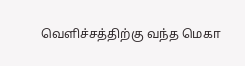வெளிச்சத்திற்கு வந்த மெகா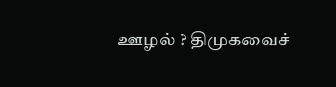ஊழல் ? திமுகவைச்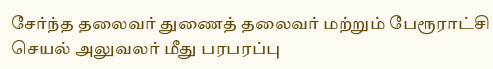சேர்ந்த தலைவர் துணைத் தலைவர் மற்றும் பேரூராட்சி செயல் அலுவலர் மீது பரபரப்பு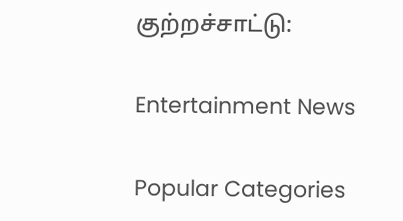குற்றச்சாட்டு:

Entertainment News

Popular Categories